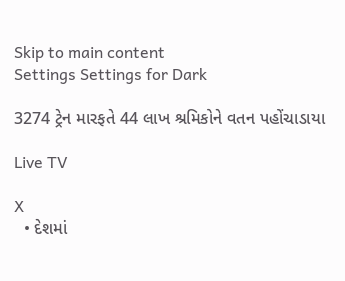Skip to main content
Settings Settings for Dark

3274 ટ્રેન મારફતે 44 લાખ શ્રમિકોને વતન પહોંચાડાયા

Live TV

X
  • દેશમાં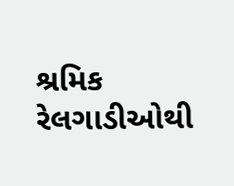શ્રમિક રેલગાડીઓથી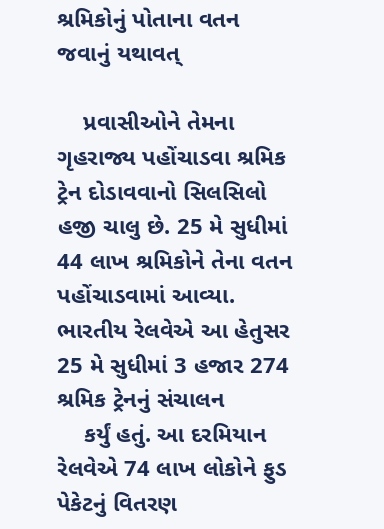શ્રમિકોનું પોતાના વતન જવાનું યથાવત્

    પ્રવાસીઓને તેમના ગૃહરાજ્ય પહોંચાડવા શ્રમિક ટ્રેન દોડાવવાનો સિલસિલો હજી ચાલુ છે. 25 મે સુધીમાં 44 લાખ શ્રમિકોને તેના વતન પહોંચાડવામાં આવ્યા. ભારતીય રેલવેએ આ હેતુસર 25 મે સુધીમાં 3 હજાર 274 શ્રમિક ટ્રેનનું સંચાલન
    કર્યું હતું. આ દરમિયાન રેલવેએ 74 લાખ લોકોને ફુડ પેકેટનું વિતરણ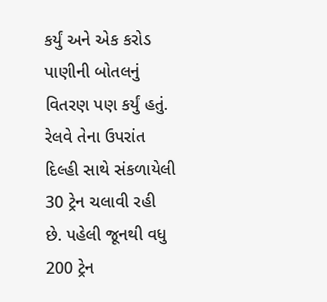કર્યું અને એક કરોડ પાણીની બોતલનું વિતરણ પણ કર્યું હતું. રેલવે તેના ઉપરાંત દિલ્હી સાથે સંકળાયેલી 30 ટ્રેન ચલાવી રહી છે. પહેલી જૂનથી વધુ 200 ટ્રેન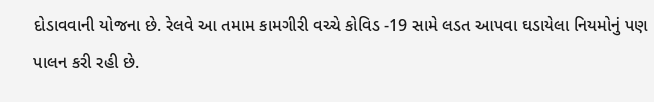દોડાવવાની યોજના છે. રેલવે આ તમામ કામગીરી વચ્ચે કોવિડ -19 સામે લડત આપવા ઘડાયેલા નિયમોનું પણ પાલન કરી રહી છે.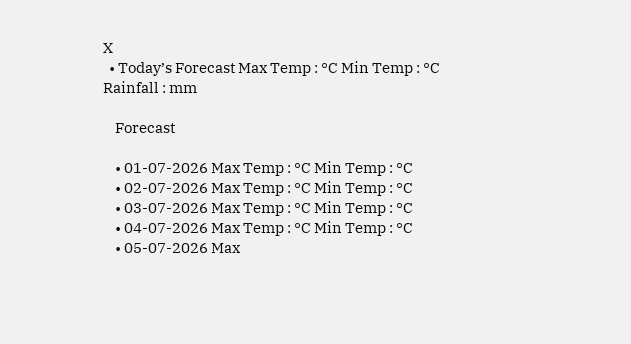X
  • Today’s Forecast Max Temp : °C Min Temp : °C Rainfall : mm

    Forecast

    • 01-07-2026 Max Temp : °C Min Temp : °C
    • 02-07-2026 Max Temp : °C Min Temp : °C
    • 03-07-2026 Max Temp : °C Min Temp : °C
    • 04-07-2026 Max Temp : °C Min Temp : °C
    • 05-07-2026 Max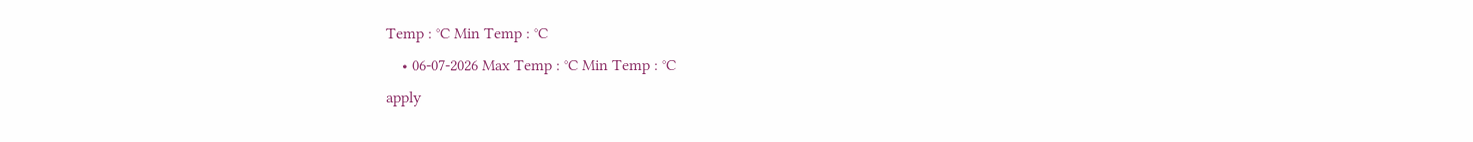Temp : °C Min Temp : °C
    • 06-07-2026 Max Temp : °C Min Temp : °C
apply